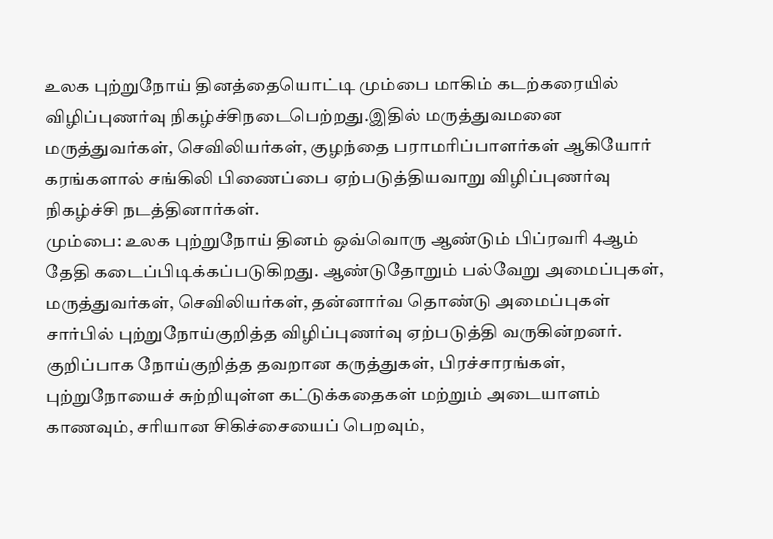உலக புற்றுநோய் தினத்தையொட்டி மும்பை மாகிம் கடற்கரையில் விழிப்புணர்வு நிகழ்ச்சிநடைபெற்றது.இதில் மருத்துவமனை மருத்துவர்கள், செவிலியர்கள், குழந்தை பராமரிப்பாளர்கள் ஆகியோர் கரங்களால் சங்கிலி பிணைப்பை ஏற்படுத்தியவாறு விழிப்புணர்வு நிகழ்ச்சி நடத்தினார்கள்.
மும்பை: உலக புற்றுநோய் தினம் ஒவ்வொரு ஆண்டும் பிப்ரவரி 4ஆம் தேதி கடைப்பிடிக்கப்படுகிறது. ஆண்டுதோறும் பல்வேறு அமைப்புகள், மருத்துவர்கள், செவிலியர்கள், தன்னார்வ தொண்டு அமைப்புகள் சார்பில் புற்றுநோய்குறித்த விழிப்புணர்வு ஏற்படுத்தி வருகின்றனர். குறிப்பாக நோய்குறித்த தவறான கருத்துகள், பிரச்சாரங்கள், புற்றுநோயைச் சுற்றியுள்ள கட்டுக்கதைகள் மற்றும் அடையாளம் காணவும், சரியான சிகிச்சையைப் பெறவும்,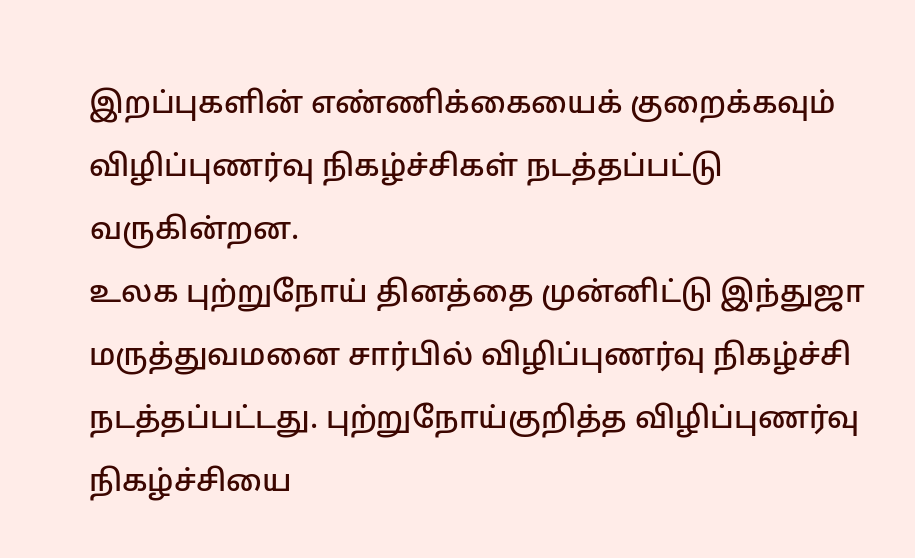இறப்புகளின் எண்ணிக்கையைக் குறைக்கவும் விழிப்புணர்வு நிகழ்ச்சிகள் நடத்தப்பட்டு வருகின்றன.
உலக புற்றுநோய் தினத்தை முன்னிட்டு இந்துஜா மருத்துவமனை சார்பில் விழிப்புணர்வு நிகழ்ச்சி நடத்தப்பட்டது. புற்றுநோய்குறித்த விழிப்புணர்வு நிகழ்ச்சியை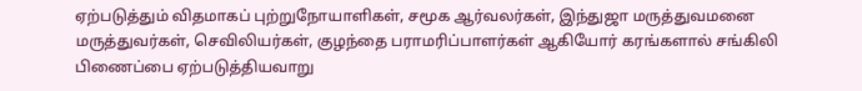ஏற்படுத்தும் விதமாகப் புற்றுநோயாளிகள், சமூக ஆர்வலர்கள், இந்துஜா மருத்துவமனை மருத்துவர்கள், செவிலியர்கள், குழந்தை பராமரிப்பாளர்கள் ஆகியோர் கரங்களால் சங்கிலி பிணைப்பை ஏற்படுத்தியவாறு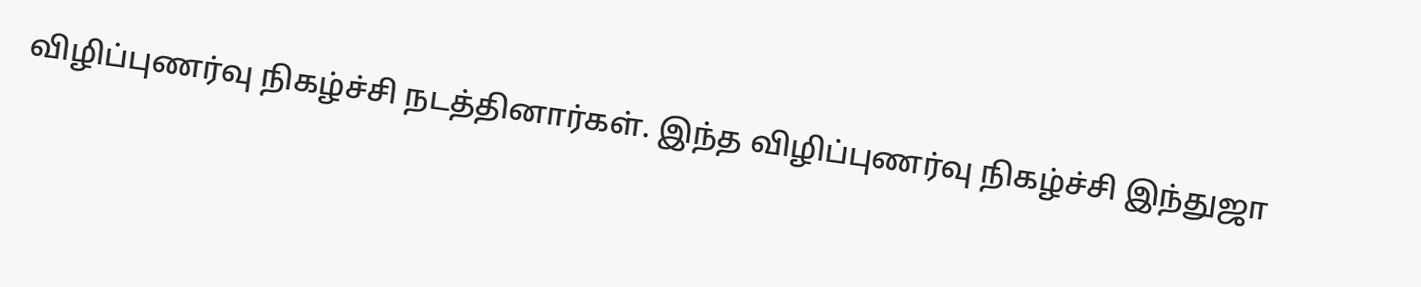விழிப்புணர்வு நிகழ்ச்சி நடத்தினார்கள். இந்த விழிப்புணர்வு நிகழ்ச்சி இந்துஜா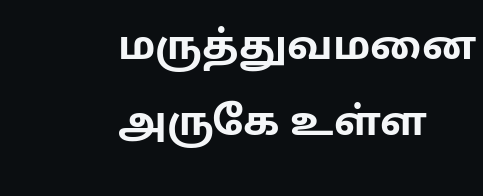மருத்துவமனை அருகே உள்ள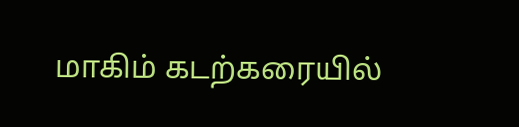மாகிம் கடற்கரையில்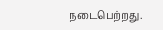நடைபெற்றது.